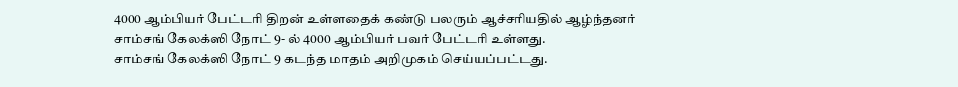4000 ஆம்பியர் பேட்டரி திறன் உள்ளதைக் கண்டு பலரும் ஆச்சரியதில் ஆழ்ந்தனர்
சாம்சங் கேலக்ஸி நோட் 9- ல் 4000 ஆம்பியர் பவர் பேட்டரி உள்ளது.
சாம்சங் கேலக்ஸி நோட் 9 கடந்த மாதம் அறிமுகம் செய்யப்பட்டது.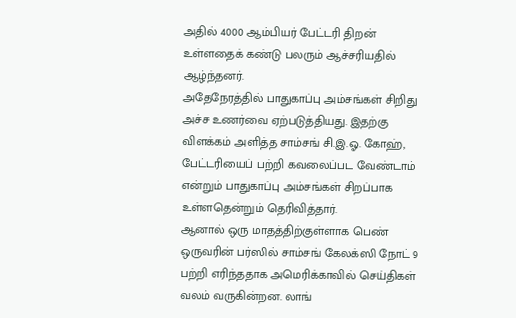அதில் 4000 ஆம்பியர் பேட்டரி திறன் உள்ளதைக் கண்டு பலரும் ஆச்சரியதில் ஆழ்ந்தனர்.
அதேநேரத்தில் பாதுகாப்பு அம்சங்கள் சிறிது அச்ச உணர்வை ஏற்படுத்தியது. இதற்கு விளக்கம் அளித்த சாம்சங் சி.இ.ஓ. கோஹ், பேட்டரியைப் பற்றி கவலைப்பட வேண்டாம் என்றும் பாதுகாப்பு அம்சங்கள் சிறப்பாக உள்ளதென்றும் தெரிவித்தார்.
ஆனால் ஒரு மாதத்திற்குள்ளாக பெண் ஒருவரின் பர்ஸில் சாம்சங் கேலக்ஸி நோட் 9 பற்றி எரிந்ததாக அமெரிக்காவில் செய்திகள் வலம் வருகின்றன. லாங்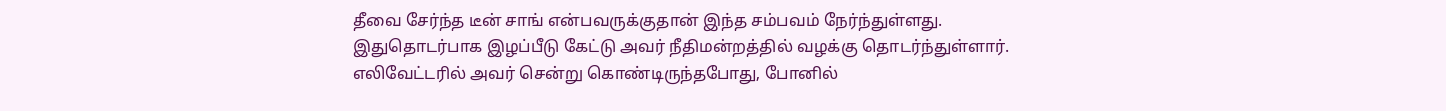தீவை சேர்ந்த டீன் சாங் என்பவருக்குதான் இந்த சம்பவம் நேர்ந்துள்ளது.
இதுதொடர்பாக இழப்பீடு கேட்டு அவர் நீதிமன்றத்தில் வழக்கு தொடர்ந்துள்ளார். எலிவேட்டரில் அவர் சென்று கொண்டிருந்தபோது, போனில்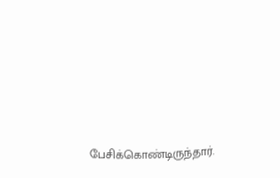பேசிக்கொண்டிருந்தார்.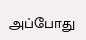அப்போது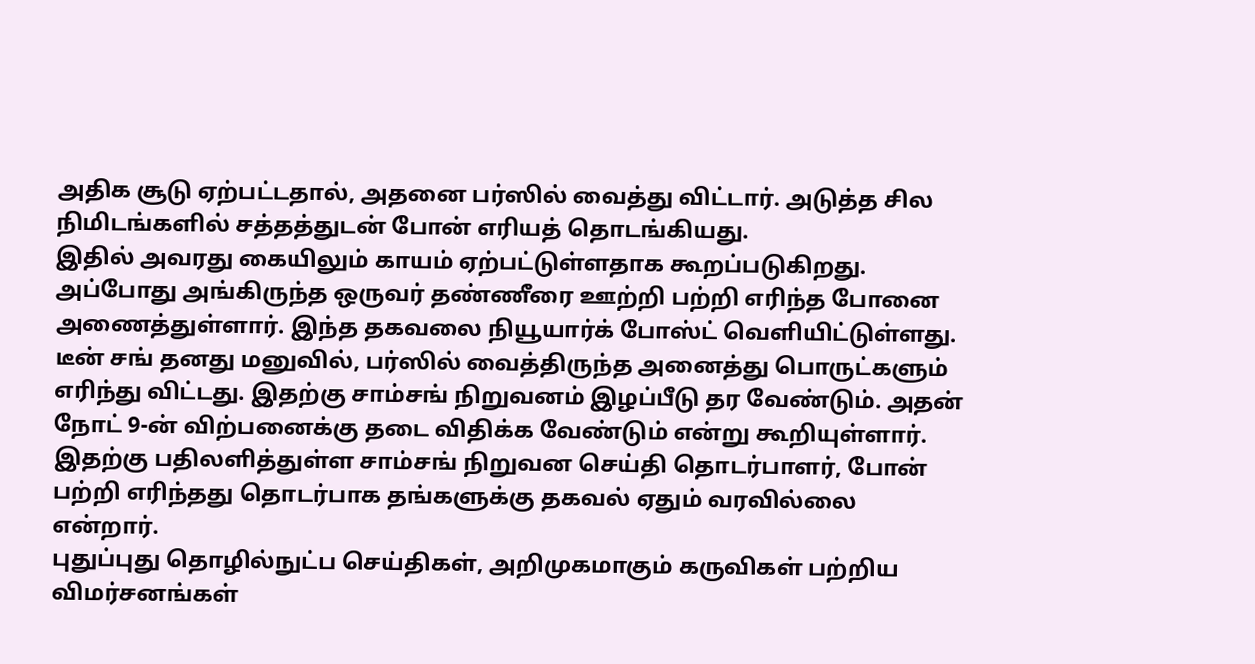அதிக சூடு ஏற்பட்டதால், அதனை பர்ஸில் வைத்து விட்டார். அடுத்த சில நிமிடங்களில் சத்தத்துடன் போன் எரியத் தொடங்கியது.
இதில் அவரது கையிலும் காயம் ஏற்பட்டுள்ளதாக கூறப்படுகிறது. அப்போது அங்கிருந்த ஒருவர் தண்ணீரை ஊற்றி பற்றி எரிந்த போனை அணைத்துள்ளார். இந்த தகவலை நியூயார்க் போஸ்ட் வெளியிட்டுள்ளது.
டீன் சங் தனது மனுவில், பர்ஸில் வைத்திருந்த அனைத்து பொருட்களும் எரிந்து விட்டது. இதற்கு சாம்சங் நிறுவனம் இழப்பீடு தர வேண்டும். அதன் நோட் 9-ன் விற்பனைக்கு தடை விதிக்க வேண்டும் என்று கூறியுள்ளார். இதற்கு பதிலளித்துள்ள சாம்சங் நிறுவன செய்தி தொடர்பாளர், போன் பற்றி எரிந்தது தொடர்பாக தங்களுக்கு தகவல் ஏதும் வரவில்லை என்றார்.
புதுப்புது தொழில்நுட்ப செய்திகள், அறிமுகமாகும் கருவிகள் பற்றிய விமர்சனங்கள்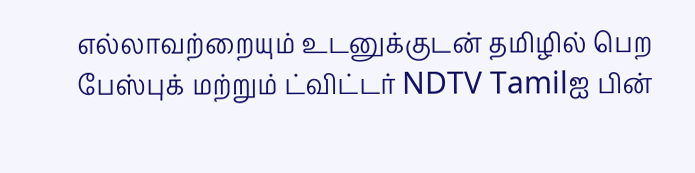எல்லாவற்றையும் உடனுக்குடன் தமிழில் பெற பேஸ்புக் மற்றும் ட்விட்டர் NDTV Tamilஐ பின்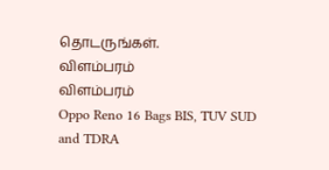தொடருங்கள்.
விளம்பரம்
விளம்பரம்
Oppo Reno 16 Bags BIS, TUV SUD and TDRA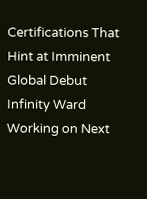Certifications That Hint at Imminent Global Debut
Infinity Ward Working on Next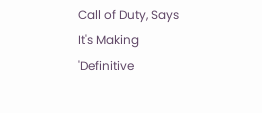Call of Duty, Says It's Making 'Definitive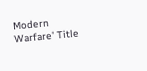Modern Warfare' Title